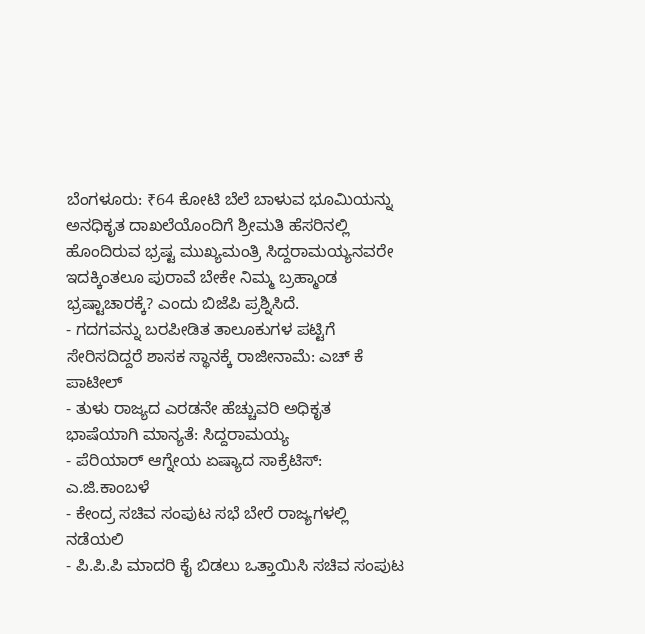ಬೆಂಗಳೂರು: ₹64 ಕೋಟಿ ಬೆಲೆ ಬಾಳುವ ಭೂಮಿಯನ್ನು ಅನಧಿಕೃತ ದಾಖಲೆಯೊಂದಿಗೆ ಶ್ರೀಮತಿ ಹೆಸರಿನಲ್ಲಿ ಹೊಂದಿರುವ ಭ್ರಷ್ಟ ಮುಖ್ಯಮಂತ್ರಿ ಸಿದ್ದರಾಮಯ್ಯನವರೇ ಇದಕ್ಕಿಂತಲೂ ಪುರಾವೆ ಬೇಕೇ ನಿಮ್ಮ ಬ್ರಹ್ಮಾಂಡ ಭ್ರಷ್ಟಾಚಾರಕ್ಕೆ? ಎಂದು ಬಿಜೆಪಿ ಪ್ರಶ್ನಿಸಿದೆ.
- ಗದಗವನ್ನು ಬರಪೀಡಿತ ತಾಲೂಕುಗಳ ಪಟ್ಟಿಗೆ ಸೇರಿಸದಿದ್ದರೆ ಶಾಸಕ ಸ್ಥಾನಕ್ಕೆ ರಾಜೀನಾಮೆ: ಎಚ್ ಕೆ ಪಾಟೀಲ್
- ತುಳು ರಾಜ್ಯದ ಎರಡನೇ ಹೆಚ್ಚುವರಿ ಅಧಿಕೃತ ಭಾಷೆಯಾಗಿ ಮಾನ್ಯತೆ: ಸಿದ್ದರಾಮಯ್ಯ
- ಪೆರಿಯಾರ್ ಆಗ್ನೇಯ ಏಷ್ಯಾದ ಸಾಕ್ರೆಟಿಸ್: ಎ.ಜಿ.ಕಾಂಬಳೆ
- ಕೇಂದ್ರ ಸಚಿವ ಸಂಪುಟ ಸಭೆ ಬೇರೆ ರಾಜ್ಯಗಳಲ್ಲಿ ನಡೆಯಲಿ
- ಪಿ.ಪಿ.ಪಿ ಮಾದರಿ ಕೈ ಬಿಡಲು ಒತ್ತಾಯಿಸಿ ಸಚಿವ ಸಂಪುಟ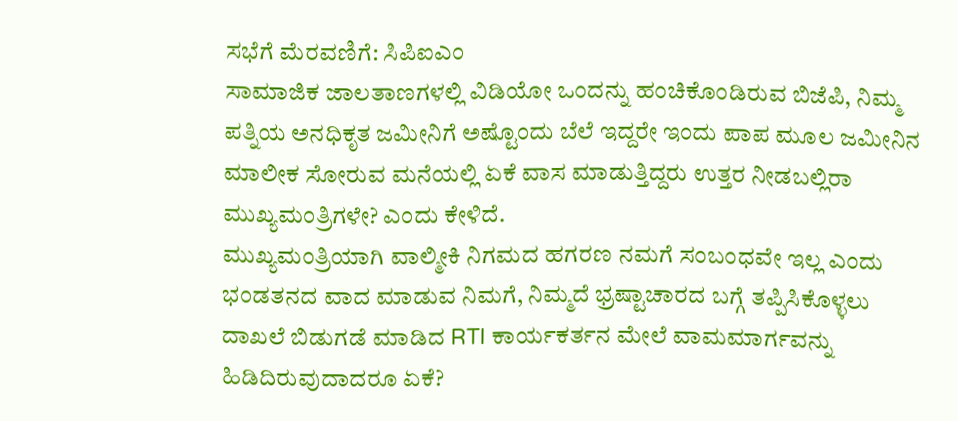ಸಭೆಗೆ ಮೆರವಣಿಗೆ: ಸಿಪಿಐಎಂ
ಸಾಮಾಜಿಕ ಜಾಲತಾಣಗಳಲ್ಲಿ ವಿಡಿಯೋ ಒಂದನ್ನು ಹಂಚಿಕೊಂಡಿರುವ ಬಿಜೆಪಿ, ನಿಮ್ಮ ಪತ್ನಿಯ ಅನಧಿಕೃತ ಜಮೀನಿಗೆ ಅಷ್ಟೊಂದು ಬೆಲೆ ಇದ್ದರೇ ಇಂದು ಪಾಪ ಮೂಲ ಜಮೀನಿನ ಮಾಲೀಕ ಸೋರುವ ಮನೆಯಲ್ಲಿ ಏಕೆ ವಾಸ ಮಾಡುತ್ತಿದ್ದರು ಉತ್ತರ ನೀಡಬಲ್ಲಿರಾ ಮುಖ್ಯಮಂತ್ರಿಗಳೇ? ಎಂದು ಕೇಳಿದೆ.
ಮುಖ್ಯಮಂತ್ರಿಯಾಗಿ ವಾಲ್ಮೀಕಿ ನಿಗಮದ ಹಗರಣ ನಮಗೆ ಸಂಬಂಧವೇ ಇಲ್ಲ ಎಂದು ಭಂಡತನದ ವಾದ ಮಾಡುವ ನಿಮಗೆ, ನಿಮ್ಮದೆ ಭ್ರಷ್ಟಾಚಾರದ ಬಗ್ಗೆ ತಪ್ಪಿಸಿಕೊಳ್ಳಲು ದಾಖಲೆ ಬಿಡುಗಡೆ ಮಾಡಿದ RTI ಕಾರ್ಯಕರ್ತನ ಮೇಲೆ ವಾಮಮಾರ್ಗವನ್ನು ಹಿಡಿದಿರುವುದಾದರೂ ಏಕೆ?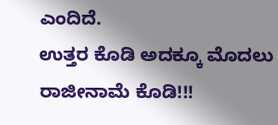ಎಂದಿದೆ.
ಉತ್ತರ ಕೊಡಿ ಅದಕ್ಕೂ ಮೊದಲು ರಾಜೀನಾಮೆ ಕೊಡಿ!!!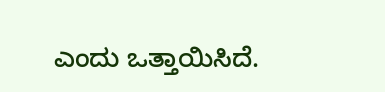ಎಂದು ಒತ್ತಾಯಿಸಿದೆ.